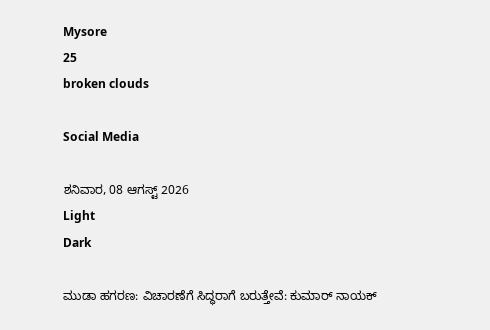Mysore
25
broken clouds

Social Media

ಶನಿವಾರ, 08 ಆಗಸ್ಟ್ 2026
Light
Dark

ಮುಡಾ ಹಗರಣ: ವಿಚಾರಣೆಗೆ ಸಿದ್ಧರಾಗೆ ಬರುತ್ತೇವೆ: ಕುಮಾರ್ ನಾಯಕ್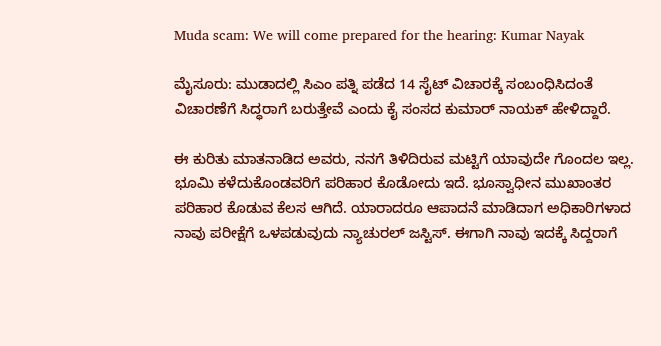Muda scam: We will come prepared for the hearing: Kumar Nayak

ಮೈಸೂರು: ಮುಡಾದಲ್ಲಿ ಸಿಎಂ ಪತ್ನಿ ಪಡೆದ 14 ಸೈಟ್ ವಿಚಾರಕ್ಕೆ ಸಂಬಂಧಿಸಿದಂತೆ ವಿಚಾರಣೆಗೆ ಸಿದ್ಧರಾಗೆ ಬರುತ್ತೇವೆ ಎಂದು ಕೈ ಸಂಸದ ಕುಮಾರ್‌ ನಾಯಕ್‌ ಹೇಳಿದ್ದಾರೆ.

ಈ ಕುರಿತು ಮಾತನಾಡಿದ ಅವರು, ನನಗೆ ತಿಳಿದಿರುವ ಮಟ್ಟಿಗೆ ಯಾವುದೇ ಗೊಂದಲ ಇಲ್ಲ. ಭೂಮಿ ಕಳೆದುಕೊಂಡವರಿಗೆ ಪರಿಹಾರ ಕೊಡೋದು ಇದೆ. ಭೂಸ್ವಾಧೀನ ಮುಖಾಂತರ ಪರಿಹಾರ ಕೊಡುವ ಕೆಲಸ ಆಗಿದೆ. ಯಾರಾದರೂ ಆಪಾದನೆ ಮಾಡಿದಾಗ ಅಧಿಕಾರಿಗಳಾದ ನಾವು ಪರೀಕ್ಷೆಗೆ ಒಳಪಡುವುದು ನ್ಯಾಚುರಲ್ ಜಸ್ಟಿಸ್. ಈಗಾಗಿ ನಾವು ಇದಕ್ಕೆ ಸಿದ್ದರಾಗೆ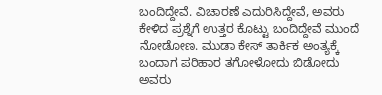ಬಂದಿದ್ದೇವೆ. ವಿಚಾರಣೆ ಎದುರಿಸಿದ್ದೇವೆ, ಅವರು ಕೇಳಿದ ಪ್ರಶ್ನೆಗೆ ಉತ್ತರ ಕೊಟ್ಟು ಬಂದಿದ್ದೇವೆ ಮುಂದೆ ನೋಡೋಣ. ಮುಡಾ ಕೇಸ್ ತಾರ್ಕಿಕ ಅಂತ್ಯಕ್ಕೆ ಬಂದಾಗ ಪರಿಹಾರ ತಗೋಳೋದು ಬಿಡೋದು ಅವರು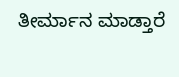ತೀರ್ಮಾನ ಮಾಡ್ತಾರೆ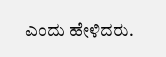ಎಂದು ಹೇಳಿದರು.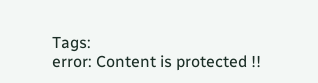Tags:
error: Content is protected !!